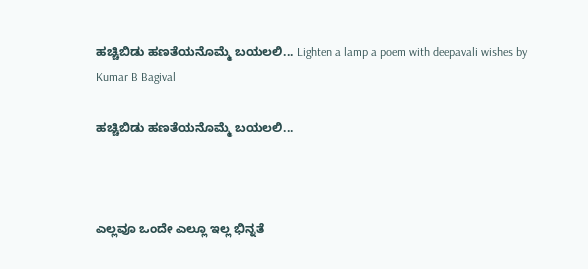ಹಚ್ಚಿಬಿಡು ಹಣತೆಯನೊಮ್ಮೆ ಬಯಲಲಿ... Lighten a lamp a poem with deepavali wishes by Kumar B Bagival

ಹಚ್ಚಿಬಿಡು ಹಣತೆಯನೊಮ್ಮೆ ಬಯಲಲಿ...



ಎಲ್ಲವೂ ಒಂದೇ ಎಲ್ಲೂ ಇಲ್ಲ ಭಿನ್ನತೆ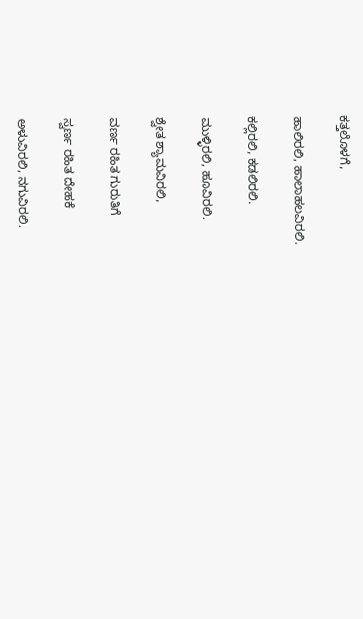ಕತ್ತಲೊಳಗೆ,

ಹಾಲಿರಲಿ, ಹಾಲಾಹಲವಿರಲಿ.

ಕಲ್ಲಿರಲಿ, ಕಡಲಿರಲಿ.

ಮುಳ್ಳಿರಲಿ, ಹೂವಿರಲಿ.

ಶ್ವೇತ ಶ್ಯಾಮವಿರಲಿ,

ವರ್ಣ ರಹಿತ ಗುರುತಿಗೆ

ಸ್ವರ್ಣ ರಹಿತ ದೇಹಕೆ

ಅಳುವಿರಲಿ, ನಗುವಿರಲಿ.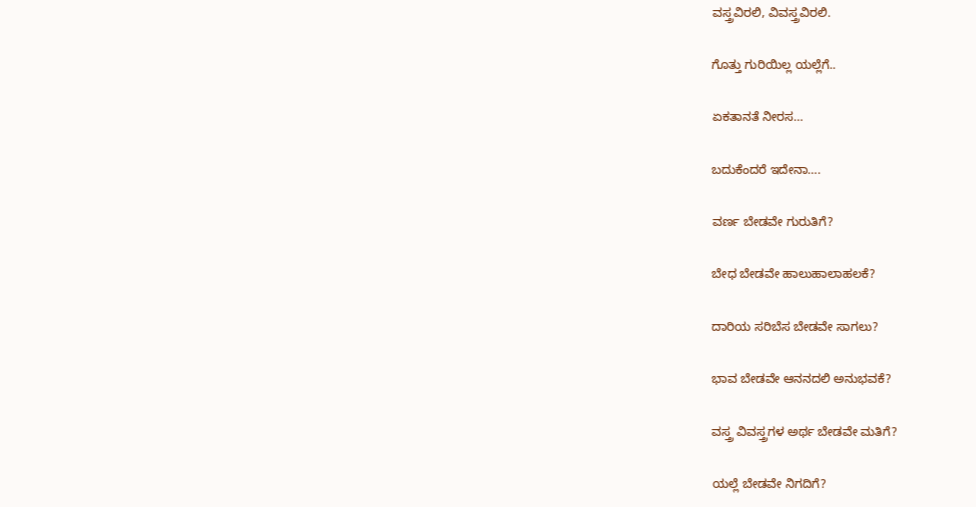ವಸ್ತ್ರವಿರಲಿ, ವಿವಸ್ತ್ರವಿರಲಿ.

ಗೊತ್ತು ಗುರಿಯಿಲ್ಲ ಯಲ್ಲೆಗೆ..

ಏಕತಾನತೆ ನೀರಸ…

ಬದುಕೆಂದರೆ ಇದೇನಾ….

ವರ್ಣ ಬೇಡವೇ ಗುರುತಿಗೆ?

ಬೇಧ ಬೇಡವೇ ಹಾಲುಹಾಲಾಹಲಕೆ?

ದಾರಿಯ ಸರಿಬೆಸ ಬೇಡವೇ ಸಾಗಲು?

ಭಾವ ಬೇಡವೇ ಆನನದಲಿ ಅನುಭವಕೆ?

ವಸ್ತ್ರ ವಿವಸ್ತ್ರಗಳ ಅರ್ಥ ಬೇಡವೇ ಮತಿಗೆ?

ಯಲ್ಲೆ ಬೇಡವೇ ನಿಗದಿಗೆ?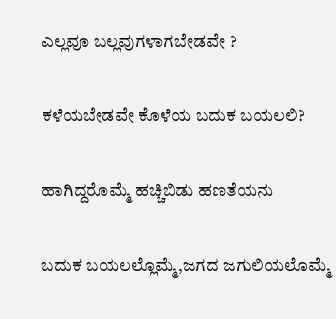ಎಲ್ಲವೂ ಬಲ್ಲವುಗಳಾಗಬೇಡವೇ ?

ಕಳೆಯಬೇಡವೇ ಕೊಳೆಯ ಬದುಕ ಬಯಲಲಿ?

ಹಾಗಿದ್ದರೊಮ್ಮೆ ಹಚ್ಚಿಬಿಡು ಹಣತೆಯನು

ಬದುಕ ಬಯಲಲ್ಲೊಮ್ಮೆ,ಜಗದ ಜಗುಲಿಯಲೊಮ್ಮೆ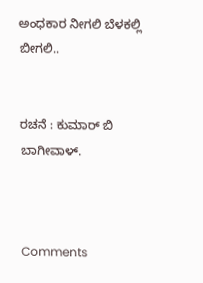ಅಂಧಕಾರ ನೀಗಲಿ ಬೆಳಕಲ್ಲಿ ಬೀಗಲಿ..


ರಚನೆ : ಕುಮಾರ್ ಬಿ ಬಾಗೀವಾಳ್.



Comments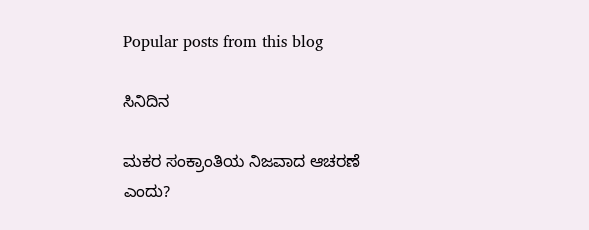Popular posts from this blog

ಸಿನಿದಿನ

ಮಕರ ಸಂಕ್ರಾಂತಿಯ ನಿಜವಾದ ಆಚರಣೆ ಎಂದು?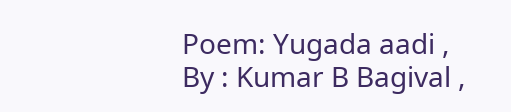Poem: Yugada aadi , By : Kumar B Bagival ,